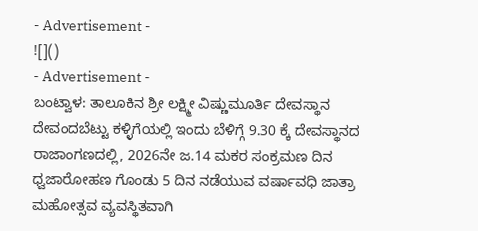- Advertisement -
![]()
- Advertisement -
ಬಂಟ್ವಾಳ: ತಾಲೂಕಿನ ಶ್ರೀ ಲಕ್ಷ್ಮೀ ವಿಷ್ಣುಮೂರ್ತಿ ದೇವಸ್ಥಾನ ದೇವಂದಬೆಟ್ಟು ಕಳ್ಳಿಗೆಯಲ್ಲಿ ಇಂದು ಬೆಳಿಗ್ಗೆ 9.30 ಕ್ಕೆ ದೇವಸ್ಥಾನದ ರಾಜಾಂಗಣದಲ್ಲಿ, 2026ನೇ ಜ.14 ಮಕರ ಸಂಕ್ರಮಣ ದಿನ ಧ್ವಜಾರೋಹಣ ಗೊಂಡು 5 ದಿನ ನಡೆಯುವ ವರ್ಷಾವಧಿ ಜಾತ್ರಾ ಮಹೋತ್ಸವ ವ್ಯವಸ್ಥಿತವಾಗಿ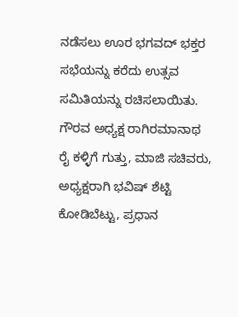ನಡೆಸಲು ಊರ ಭಗವದ್ ಭಕ್ತರ ಸಭೆಯನ್ನು ಕರೆದು ಉತ್ಸವ ಸಮಿತಿಯನ್ನು ರಚಿಸಲಾಯಿತು.
ಗೌರವ ಅಧ್ಯಕ್ಷ ರಾಗಿರಮಾನಾಥ ರೈ ಕಳ್ಳಿಗೆ ಗುತ್ತು, ಮಾಜಿ ಸಚಿವರು, ಅಧ್ಯಕ್ಷರಾಗಿ ಭವಿಷ್ ಶೆಟ್ಟಿ ಕೋಡಿಬೆಟ್ಟು, ಪ್ರಧಾನ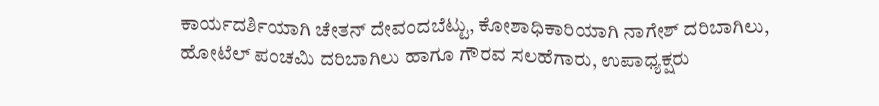ಕಾರ್ಯದರ್ಶಿಯಾಗಿ ಚೇತನ್ ದೇವಂದಬೆಟ್ಟು, ಕೋಶಾಧಿಕಾರಿಯಾಗಿ ನಾಗೇಶ್ ದರಿಬಾಗಿಲು, ಹೋಟೆಲ್ ಪಂಚಮಿ ದರಿಬಾಗಿಲು ಹಾಗೂ ಗೌರವ ಸಲಹೆಗಾರು, ಉಪಾಧ್ಯಕ್ಷರು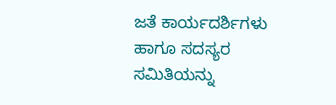ಜತೆ ಕಾರ್ಯದರ್ಶಿಗಳು ಹಾಗೂ ಸದಸ್ಯರ ಸಮಿತಿಯನ್ನು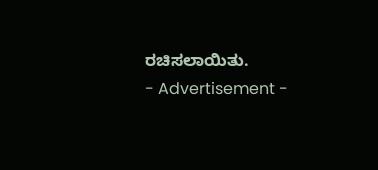ರಚಿಸಲಾಯಿತು.
- Advertisement -